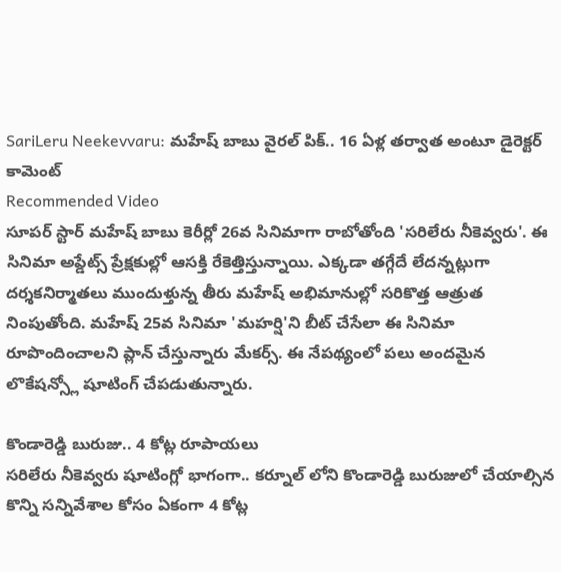SariLeru Neekevvaru: మహేష్ బాబు వైరల్ పిక్.. 16 ఏళ్ల తర్వాత అంటూ డైరెక్టర్ కామెంట్
Recommended Video
సూపర్ స్టార్ మహేష్ బాబు కెరీర్లో 26వ సినిమాగా రాబోతోంది 'సరిలేరు నీకెవ్వరు'. ఈ సినిమా అప్డేట్స్ ప్రేక్షకుల్లో ఆసక్తి రేకెత్తిస్తున్నాయి. ఎక్కడా తగ్గేదే లేదన్నట్లుగా దర్శకనిర్మాతలు ముందుళ్తున్న తీరు మహేష్ అభిమానుల్లో సరికొత్త ఆత్రుత నింపుతోంది. మహేష్ 25వ సినిమా 'మహర్షి'ని బీట్ చేసేలా ఈ సినిమా రూపొందించాలని ప్లాన్ చేస్తున్నారు మేకర్స్. ఈ నేపథ్యంలో పలు అందమైన లొకేషన్స్లో షూటింగ్ చేపడుతున్నారు.

కొండారెడ్డి బురుజు.. 4 కోట్ల రూపాయలు
సరిలేరు నీకెవ్వరు షూటింగ్లో భాగంగా.. కర్నూల్ లోని కొండారెడ్డి బురుజులో చేయాల్సిన కొన్ని సన్నివేశాల కోసం ఏకంగా 4 కోట్ల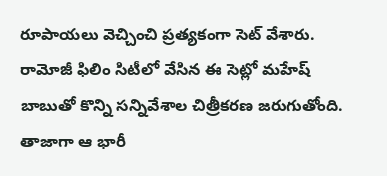రూపాయలు వెచ్చించి ప్రత్యకంగా సెట్ వేశారు. రామోజీ ఫిలిం సిటీలో వేసిన ఈ సెట్లో మహేష్ బాబుతో కొన్ని సన్నివేశాల చిత్రీకరణ జరుగుతోంది. తాజాగా ఆ భారీ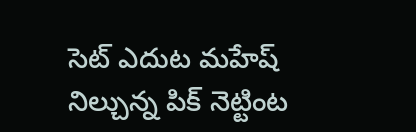సెట్ ఎదుట మహేష్ నిల్చున్న పిక్ నెట్టింట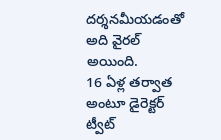దర్శనమీయడంతో అది వైరల్ అయింది.
16 ఏళ్ల తర్వాత అంటూ డైరెక్టర్ ట్వీట్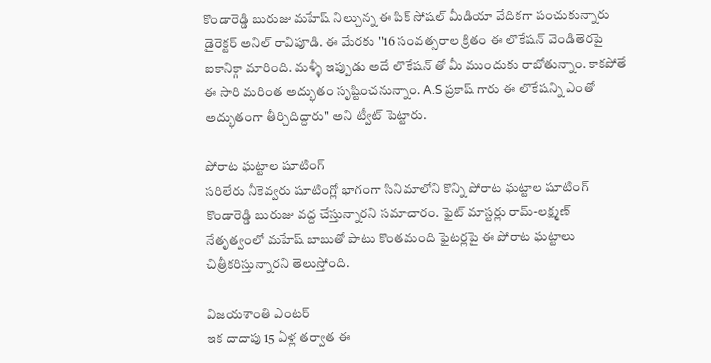కొండారెడ్డి బురుజు మహేష్ నిల్చున్న ఈ పిక్ సోషల్ మీడియా వేదికగా పంచుకున్నారు డైరెక్టర్ అనిల్ రావిపూడి. ఈ మేరకు ''16 సంవత్సరాల క్రితం ఈ లొకేషన్ వెండితెరపై ఐకానిక్గా మారింది. మళ్ళీ ఇప్పుడు అదే లొకేషన్ తో మీ ముందుకు రాబోతున్నాం. కాకపోతే ఈ సారి మరింత అద్భుతం సృష్టించనున్నాం. A.S ప్రకాష్ గారు ఈ లొకేషన్ని ఎంతో అద్భుతంగా తీర్చిదిద్దారు'' అని ట్వీట్ పెట్టారు.

పోరాట ఘట్టాల షూటింగ్
సరిలేరు నీకెవ్వరు షూటింగ్లో భాగంగా సినిమాలోని కొన్ని పోరాట ఘట్టాల షూటింగ్ కొండారెడ్డి బురుజు వద్ద చేస్తున్నారని సమాచారం. ఫైట్ మాస్టర్లు రామ్-లక్ష్మణ్ నేతృత్వంలో మహేష్ బాబుతో పాటు కొంతమంది ఫైటర్లపై ఈ పోరాట ఘట్టాలు చిత్రీకరిస్తున్నారని తెలుస్తోంది.

విజయశాంతి ఎంటర్
ఇక దాదాపు 15 ఏళ్ల తర్వాత ఈ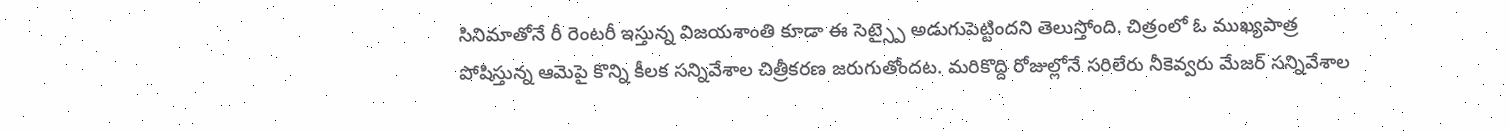సినిమాతోనే రీ రెంటరీ ఇస్తున్న విజయశాంతి కూడా ఈ సెట్స్పై అడుగుపెట్టిందని తెలుస్తోంది. చిత్రంలో ఓ ముఖ్యపాత్ర పోషిస్తున్న ఆమెపై కొన్ని కీలక సన్నివేశాల చిత్రీకరణ జరుగుతోందట. మరికొద్ది రోజుల్లోనే సరిలేరు నీకెవ్వరు మేజర్ సన్నివేశాల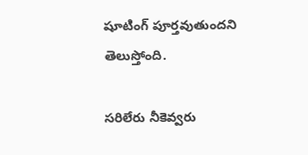షూటింగ్ పూర్తవుతుందని తెలుస్తోంది.

సరిలేరు నీకెవ్వరు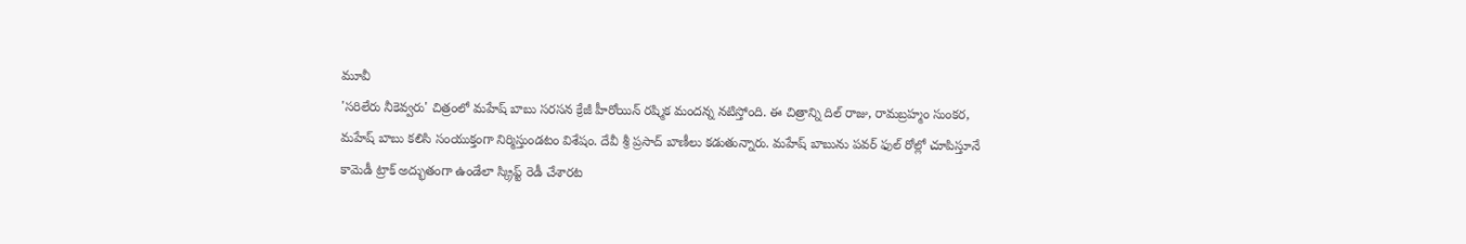మూవీ
'సరిలేరు నీకెవ్వరు' చిత్రంలో మహేష్ బాబు సరసన క్రేజీ హీరోయిన్ రష్మిక మందన్న నటిస్తోంది. ఈ చిత్రాన్ని దిల్ రాజు, రామబ్రహ్మం సుంకర, మహేష్ బాబు కలిసి సంయుక్తంగా నిర్మిస్తుండటం విశేషం. దేవీ శ్రీ ప్రసాద్ బాణీలు కడుతున్నారు. మహేష్ బాబును పవర్ ఫుల్ రోల్లో చూపిస్తూనే కామెడీ ట్రాక్ అద్భుతంగా ఉండేలా స్క్రిప్ట్ రెడీ చేశారట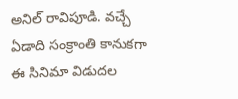అనిల్ రావిపూడి. వచ్చే ఏడాది సంక్రాంతి కానుకగా ఈ సినిమా విడుదల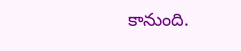కానుంది.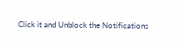Click it and Unblock the Notifications